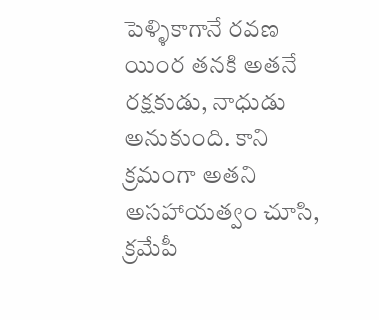పెళ్ళికాగానే రవణ యింర తనకి అతనే రక్షకుడు, నాధుడు అనుకుంది. కాని క్రమంగా అతని అసహాయత్వం చూసి, క్రమేపీ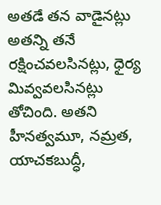అతడే తన వాడైనట్లు అతన్ని తనే రక్షించవలసినట్లు, ధైర్య మివ్వవలసినట్లు తోచింది. అతని హీనత్వమూ, నమ్రత, యాచకబుద్ధీ,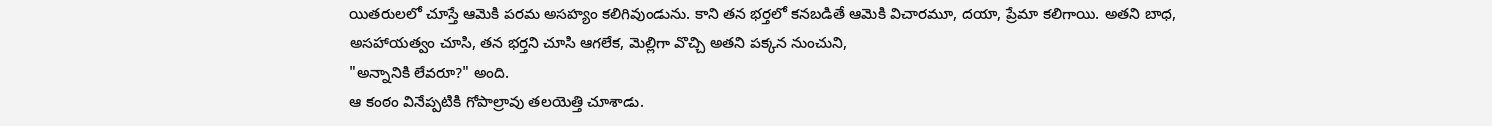యితరులలో చూస్తే ఆమెకి పరమ అసహ్యం కలిగివుండును. కాని తన భర్తలో కనబడితే ఆమెకి విచారమూ, దయా, ప్రేమా కలిగాయి. అతని బాధ, అసహాయత్వం చూసి, తన భర్తని చూసి ఆగలేక, మెల్లిగా వొచ్చి అతని పక్కన నుంచుని,
"అన్నానికి లేవరూ?" అంది.
ఆ కంఠం వినేప్పటికి గోపాల్రావు తలయెత్తి చూశాడు.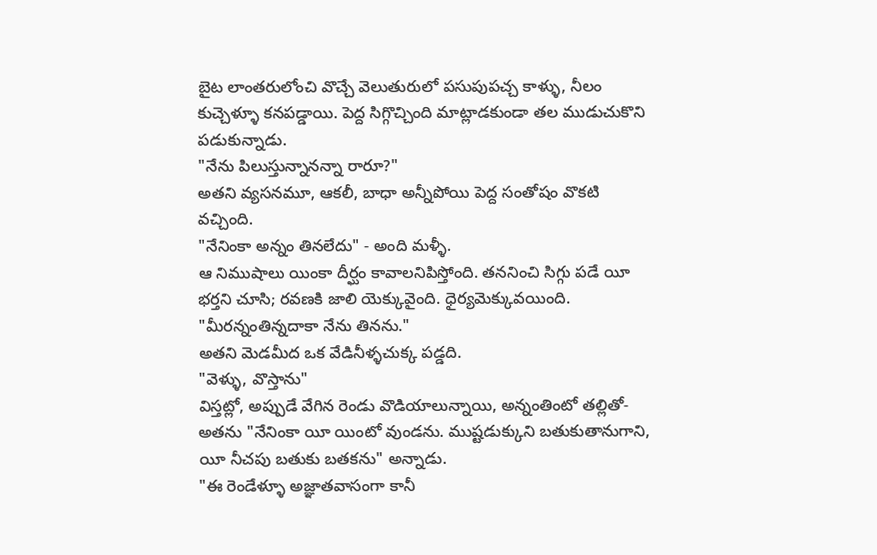బైట లాంతరులోంచి వొచ్చే వెలుతురులో పసుపుపచ్చ కాళ్ళు, నీలం కుచ్చెళ్ళూ కనపడ్డాయి. పెద్ద సిగ్గొచ్చింది మాట్లాడకుండా తల ముడుచుకొని పడుకున్నాడు.
"నేను పిలుస్తున్నానన్నా రారూ?"
అతని వ్యసనమూ, ఆకలీ, బాధా అన్నీపోయి పెద్ద సంతోషం వొకటి వచ్చింది.
"నేనింకా అన్నం తినలేదు" - అంది మళ్ళీ.
ఆ నిముషాలు యింకా దీర్ఘం కావాలనిపిస్తోంది. తననించి సిగ్గు పడే యీ భర్తని చూసి; రవణకి జాలి యెక్కువైంది. ధైర్యమెక్కువయింది.
"మీరన్నంతిన్నదాకా నేను తినను."
అతని మెడమీద ఒక వేడినీళ్ళచుక్క పడ్డది.
"వెళ్ళు, వొస్తాను"
విస్తట్లో, అప్పుడే వేగిన రెండు వొడియాలున్నాయి, అన్నంతింటో తల్లితో- అతను "నేనింకా యీ యింటో వుండను. ముష్టడుక్కుని బతుకుతానుగాని, యీ నీచపు బతుకు బతకను" అన్నాడు.
"ఈ రెండేళ్ళూ అజ్ఞాతవాసంగా కానీ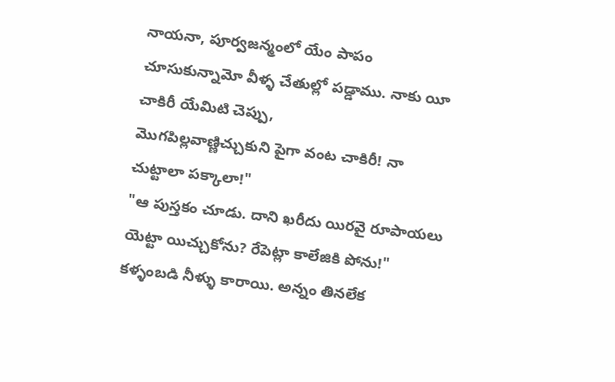నాయనా, పూర్వజన్మంలో యేం పాపం చూసుకున్నామో వీళ్ళ చేతుల్లో పడ్డాము. నాకు యీ చాకిరీ యేమిటి చెప్పు,
మొగపిల్లవాణ్ణిచ్చుకుని పైగా వంట చాకిరీ! నా చుట్టాలా పక్కాలా!"
"ఆ పుస్తకం చూడు. దాని ఖరీదు యిరవై రూపాయలు యెట్టా యిచ్చుకోను? రేపెట్లా కాలేజికి పోను!"
కళ్ళంబడి నీళ్ళు కారాయి. అన్నం తినలేక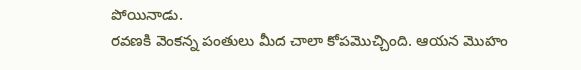పోయినాడు.
రవణకి వెంకన్న పంతులు మీద చాలా కోపమొచ్చింది. ఆయన మొహం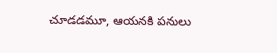చూడడమూ, ఆయనకి పనులు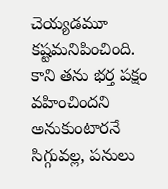చెయ్యడమూ కష్టమనిపించింది. కాని తను భర్త పక్షం వహించిందని అనుకుంటారనే సిగ్గువల్ల, పనులు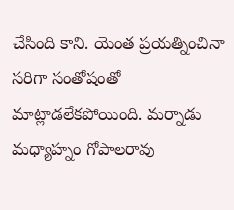చేసింది కాని. యెంత ప్రయత్నించినా సరిగా సంతోషంతో మాట్లాడలేకపోయింది. మర్నాడు మధ్యాహ్నం గోపాలరావు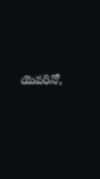యెవరినో,